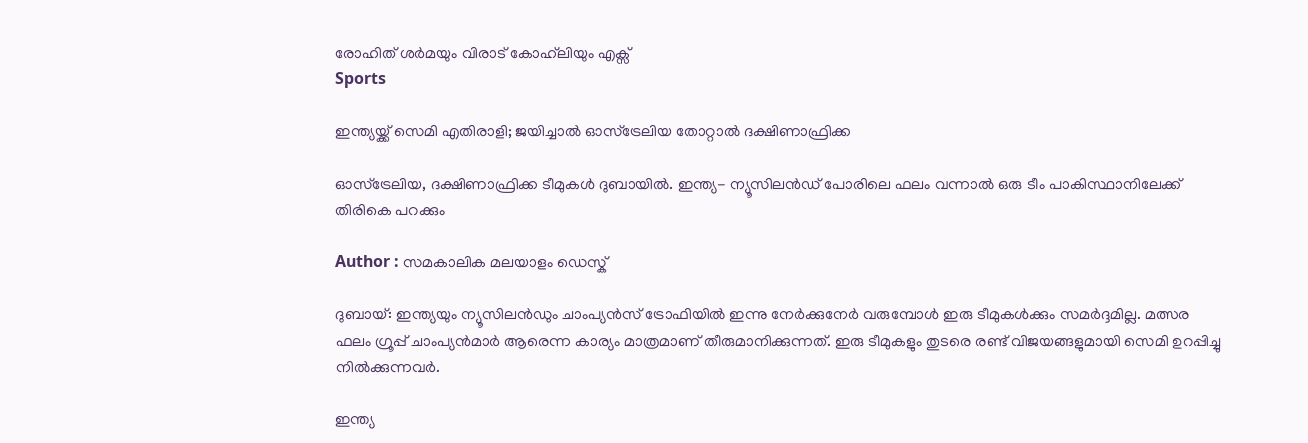രോഹിത് ശർമയും വിരാട് കോഹ്‍ലിയും എക്സ്
Sports

ഇന്ത്യയ്ക്ക് സെമി എതിരാളി; ജയിച്ചാല്‍ ഓസ്‌ട്രേലിയ തോറ്റാല്‍ ദക്ഷിണാഫ്രിക്ക

ഓസ്‌ട്രേലിയ, ദക്ഷിണാഫ്രിക്ക ടീമുകള്‍ ദുബായില്‍. ഇന്ത്യ- ന്യൂസിലന്‍ഡ് പോരിലെ ഫലം വന്നാല്‍ ഒരു ടീം പാകിസ്ഥാനിലേക്ക് തിരികെ പറക്കും

Author : സമകാലിക മലയാളം ഡെസ്ക്

ദുബായ്: ഇന്ത്യയും ന്യൂസിലന്‍ഡും ചാംപ്യന്‍സ് ട്രോഫിയില്‍ ഇന്നു നേര്‍ക്കുനേര്‍ വരുമ്പോള്‍ ഇരു ടീമുകള്‍ക്കും സമര്‍ദ്ദമില്ല. മത്സര ഫലം ഗ്രൂപ്പ് ചാംപ്യന്‍മാര്‍ ആരെന്ന കാര്യം മാത്രമാണ് തീരുമാനിക്കുന്നത്. ഇരു ടീമുകളും തുടരെ രണ്ട് വിജയങ്ങളുമായി സെമി ഉറപ്പിച്ചു നില്‍ക്കുന്നവര്‍.

ഇന്ത്യ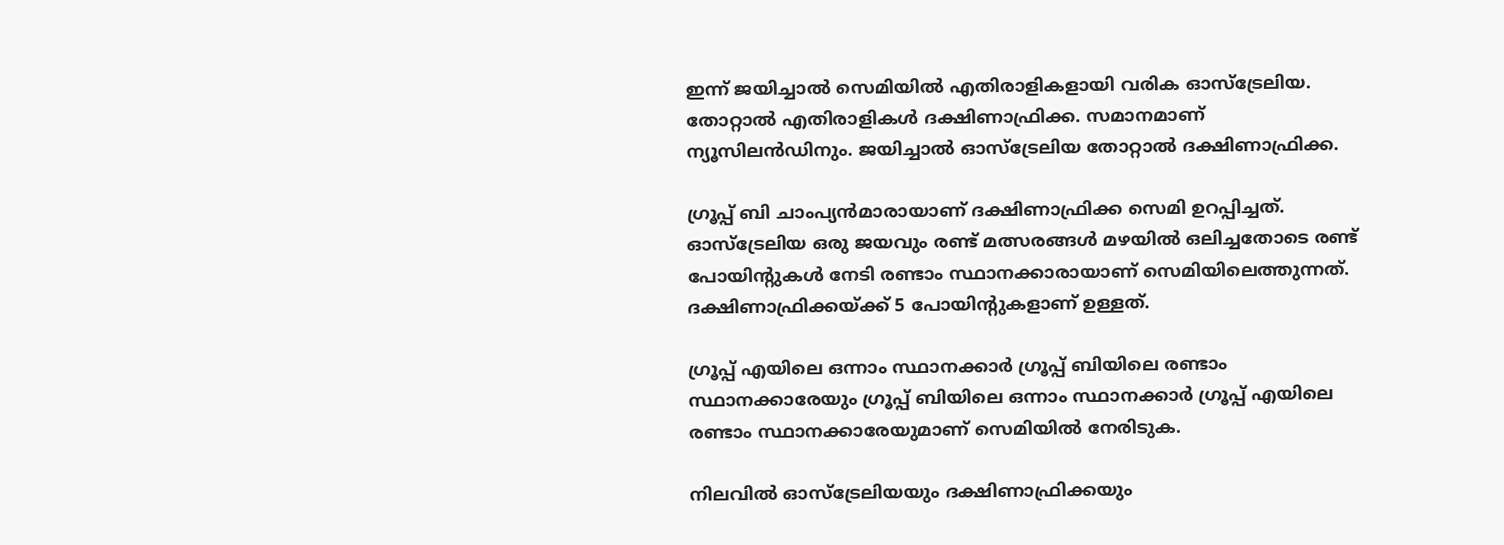ഇന്ന് ജയിച്ചാല്‍ സെമിയില്‍ എതിരാളികളായി വരിക ഓസ്‌ട്രേലിയ. തോറ്റാല്‍ എതിരാളികള്‍ ദക്ഷിണാഫ്രിക്ക. സമാനമാണ് ന്യൂസിലന്‍ഡിനും. ജയിച്ചാല്‍ ഓസ്‌ട്രേലിയ തോറ്റാല്‍ ദക്ഷിണാഫ്രിക്ക.

ഗ്രൂപ്പ് ബി ചാംപ്യന്‍മാരായാണ് ദക്ഷിണാഫ്രിക്ക സെമി ഉറപ്പിച്ചത്. ഓസ്‌ട്രേലിയ ഒരു ജയവും രണ്ട് മത്സരങ്ങള്‍ മഴയില്‍ ഒലിച്ചതോടെ രണ്ട് പോയിന്റുകള്‍ നേടി രണ്ടാം സ്ഥാനക്കാരായാണ് സെമിയിലെത്തുന്നത്. ദക്ഷിണാഫ്രിക്കയ്ക്ക് 5 പോയിന്റുകളാണ് ഉള്ളത്.

ഗ്രൂപ്പ് എയിലെ ഒന്നാം സ്ഥാനക്കാര്‍ ഗ്രൂപ്പ് ബിയിലെ രണ്ടാം സ്ഥാനക്കാരേയും ഗ്രൂപ്പ് ബിയിലെ ഒന്നാം സ്ഥാനക്കാര്‍ ഗ്രൂപ്പ് എയിലെ രണ്ടാം സ്ഥാനക്കാരേയുമാണ് സെമിയില്‍ നേരിടുക.

നിലവില്‍ ഓസ്‌ട്രേലിയയും ദക്ഷിണാഫ്രിക്കയും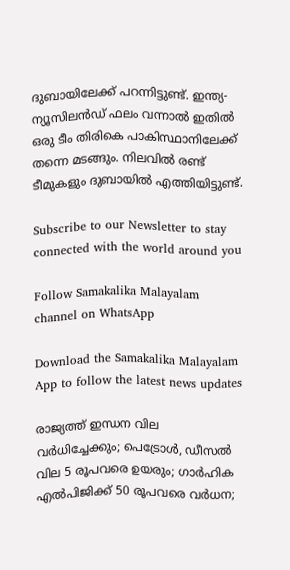ദുബായിലേക്ക് പറന്നിട്ടുണ്ട്. ഇന്ത്യ- ന്യൂസിലന്‍ഡ് ഫലം വന്നാല്‍ ഇതില്‍ ഒരു ടീം തിരികെ പാകിസ്ഥാനിലേക്ക് തന്നെ മടങ്ങും. നിലവില്‍ രണ്ട് ടീമുകളും ദുബായില്‍ എത്തിയിട്ടുണ്ട്.

Subscribe to our Newsletter to stay connected with the world around you

Follow Samakalika Malayalam channel on WhatsApp

Download the Samakalika Malayalam App to follow the latest news updates

രാജ്യത്ത് ഇന്ധന വില വര്‍ധിച്ചേക്കും; പെട്രോള്‍, ഡീസല്‍ വില 5 രൂപവരെ ഉയരും; ഗാര്‍ഹിക എല്‍പിജിക്ക് 50 രൂപവരെ വര്‍ധന;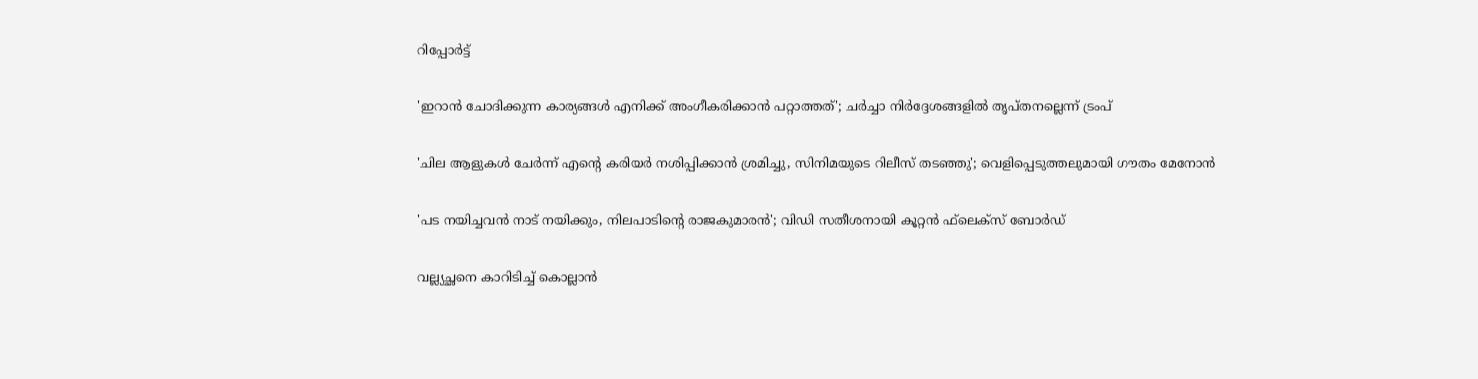റിപ്പോര്‍ട്ട്

'ഇറാന്‍ ചോദിക്കുന്ന കാര്യങ്ങള്‍ എനിക്ക് അംഗീകരിക്കാന്‍ പറ്റാത്തത്'; ചര്‍ച്ചാ നിര്‍ദ്ദേശങ്ങളില്‍ തൃപ്തനല്ലെന്ന് ട്രംപ്

'ചില ആളുകൾ ചേർന്ന് എന്റെ കരിയർ നശിപ്പിക്കാൻ ശ്രമിച്ചു, സിനിമയുടെ റിലീസ് തടഞ്ഞു'; വെളിപ്പെടുത്തലുമായി ഗൗതം മേനോൻ

'പട നയിച്ചവന്‍ നാട് നയിക്കും, നിലപാടിന്റെ രാജകുമാരന്‍'; വിഡി സതീശനായി കൂറ്റന്‍ ഫ്‌ലെക്‌സ് ബോര്‍ഡ്

വല്ല്യച്ഛനെ കാറിടിച്ച് കൊല്ലാന്‍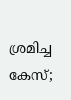ശ്രമിച്ച കേസ്;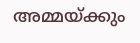അമ്മയ്ക്കും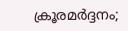ക്രൂരമർദ്ദനം;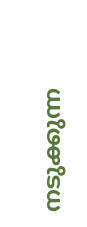നടുക്കുന്ന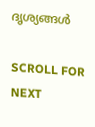ദൃശ്യങ്ങള്‍

SCROLL FOR NEXT